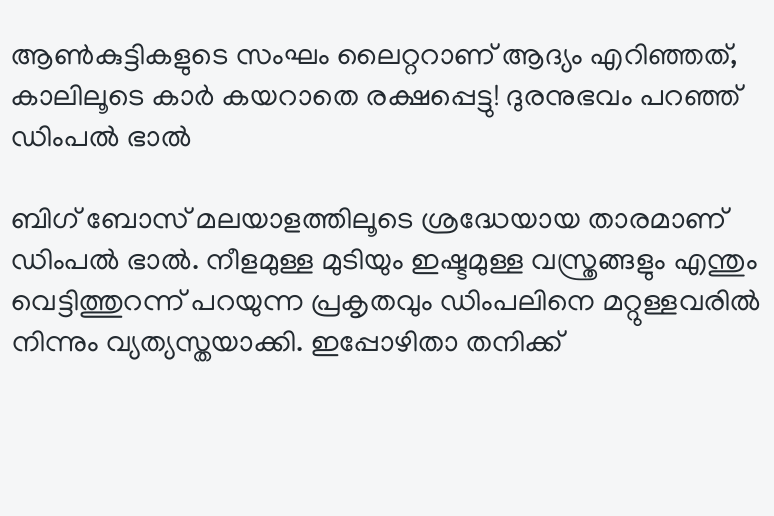ആണ്‍കുട്ടികളുടെ സംഘം ലൈറ്ററാണ് ആദ്യം എറിഞ്ഞത്, കാലിലൂടെ കാര്‍ കയറാതെ രക്ഷപ്പെട്ടു! ദുരനുഭവം പറഞ്ഞ് ഡിംപല്‍ ഭാൽ

ബിഗ് ബോസ് മലയാളത്തിലൂടെ ശ്രദ്ധേയായ താരമാണ് ഡിംപല്‍ ഭാല്‍. നീളമുള്ള മുടിയും ഇഷ്ടമുള്ള വസ്ത്രങ്ങളും എന്തും വെട്ടിത്തുറന്ന് പറയുന്ന പ്രകൃതവും ഡിംപലിനെ മറ്റുള്ളവരില്‍ നിന്നും വ്യത്യസ്തയാക്കി. ഇപ്പോഴിതാ തനിക്ക്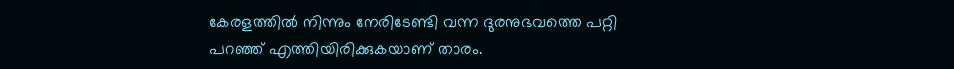കേരളത്തില്‍ നിന്നും നേരിടേണ്ടി വന്ന ദുരനുഭവത്തെ പറ്റി പറഞ്ഞ് എത്തിയിരിക്കുകയാണ് താരം.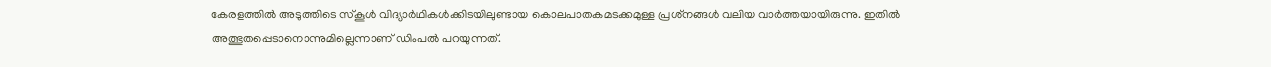കേരളത്തില്‍ അടുത്തിടെ സ്‌കൂള്‍ വിദ്യാര്‍ഥികള്‍ക്കിടയിലുണ്ടായ കൊലപാതകമടക്കമുള്ള പ്രശ്‌നങ്ങള്‍ വലിയ വാര്‍ത്തയായിരുന്നു. ഇതില്‍ അത്ഭുതപ്പെടാനൊന്നുമില്ലെന്നാണ് ഡിംപല്‍ പറയുന്നത്.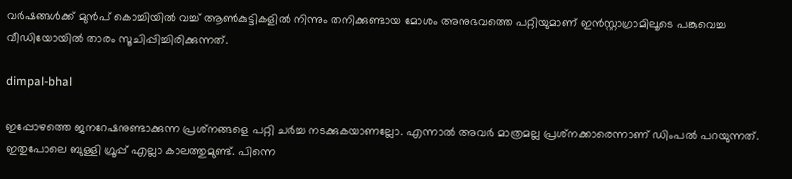വര്‍ഷങ്ങള്‍ക്ക് മുന്‍പ് കൊച്ചിയില്‍ വച്ച് ആണ്‍കുട്ടികളില്‍ നിന്നും തനിക്കുണ്ടായ മോശം അനുഭവത്തെ പറ്റിയുമാണ് ഇന്‍സ്റ്റാഗ്രാമിലൂടെ പങ്കുവെച്ച വീഡിയോയില്‍ താരം സൂചിപ്പിച്ചിരിക്കുന്നത്.

dimpal-bhal

ഇപ്പോഴത്തെ ജനറേഷനുണ്ടാക്കുന്ന പ്രശ്‌നങ്ങളെ പറ്റി ചര്‍ച്ച നടക്കുകയാണല്ലോ. എന്നാല്‍ അവര്‍ മാത്രമല്ല പ്രശ്‌നക്കാരെന്നാണ് ഡിംപല്‍ പറയുന്നത്. ഇതുപോലെ ബുള്ളി ഗ്രൂപ്പ് എല്ലാ കാലത്തുമുണ്ട്. പിന്നെ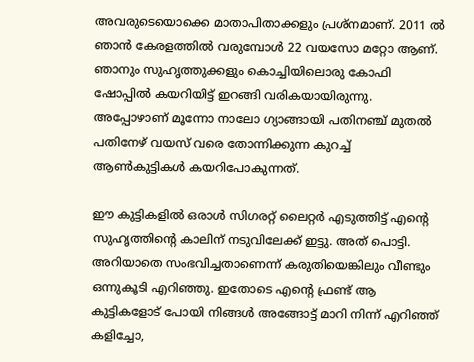അവരുടെയൊക്കെ മാതാപിതാക്കളും പ്രശ്‌നമാണ്. 2011 ല്‍ ഞാന്‍ കേരളത്തില്‍ വരുമ്പോള്‍ 22 വയസോ മറ്റോ ആണ്. ഞാനും സുഹൃത്തുക്കളും കൊച്ചിയിലൊരു കോഫി ഷോപ്പില്‍ കയറിയിട്ട് ഇറങ്ങി വരികയായിരുന്നു. അപ്പോഴാണ് മൂന്നോ നാലോ ഗ്യാങ്ങായി പതിനഞ്ച് മുതല്‍ പതിനേഴ് വയസ് വരെ തോന്നിക്കുന്ന കുറച്ച് ആണ്‍കുട്ടികള്‍ കയറിപോകുന്നത്.

ഈ കുട്ടികളില്‍ ഒരാള്‍ സിഗരറ്റ് ലൈറ്റര്‍ എടുത്തിട്ട് എന്റെ സുഹൃത്തിന്റെ കാലിന് നടുവിലേക്ക് ഇട്ടു. അത് പൊട്ടി. അറിയാതെ സംഭവിച്ചതാണെന്ന് കരുതിയെങ്കിലും വീണ്ടും ഒന്നുകൂടി എറിഞ്ഞു. ഇതോടെ എന്റെ ഫ്രണ്ട് ആ കുട്ടികളോട് പോയി നിങ്ങള്‍ അങ്ങോട്ട് മാറി നിന്ന് എറിഞ്ഞ് കളിച്ചോ,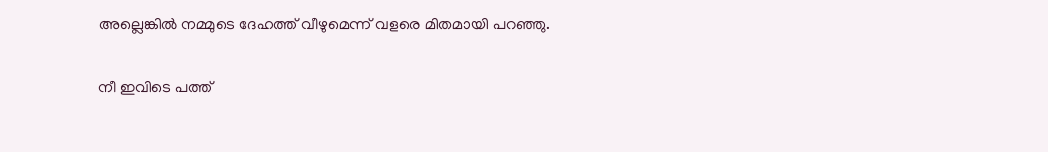അല്ലെങ്കില്‍ നമ്മുടെ ദേഹത്ത് വീഴുമെന്ന് വളരെ മിതമായി പറഞ്ഞു.

നീ ഇവിടെ പത്ത്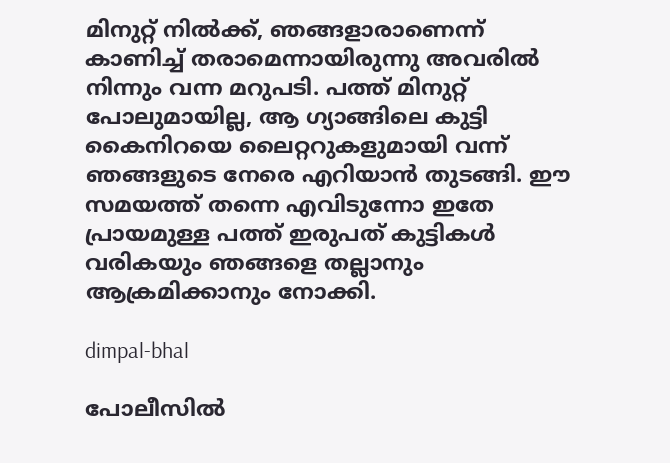മിനുറ്റ് നില്‍ക്ക്, ഞങ്ങളാരാണെന്ന് കാണിച്ച് തരാമെന്നായിരുന്നു അവരില്‍ നിന്നും വന്ന മറുപടി. പത്ത് മിനുറ്റ് പോലുമായില്ല, ആ ഗ്യാങ്ങിലെ കുട്ടി കൈനിറയെ ലൈറ്ററുകളുമായി വന്ന് ഞങ്ങളുടെ നേരെ എറിയാന്‍ തുടങ്ങി. ഈ സമയത്ത് തന്നെ എവിടുന്നോ ഇതേ പ്രായമുള്ള പത്ത് ഇരുപത് കുട്ടികള്‍ വരികയും ഞങ്ങളെ തല്ലാനും ആക്രമിക്കാനും നോക്കി.

dimpal-bhal

പോലീസില്‍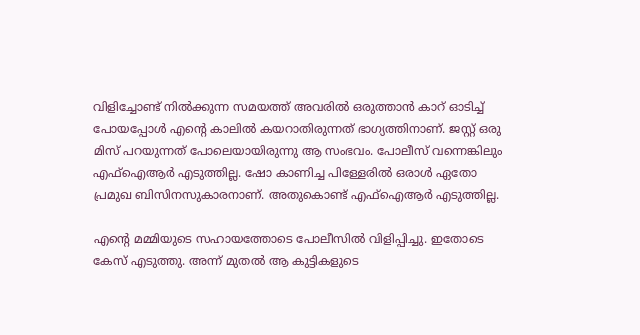വിളിച്ചോണ്ട് നില്‍ക്കുന്ന സമയത്ത് അവരില്‍ ഒരുത്താന്‍ കാറ് ഓടിച്ച് പോയപ്പോള്‍ എന്റെ കാലില്‍ കയറാതിരുന്നത് ഭാഗ്യത്തിനാണ്. ജസ്റ്റ് ഒരു മിസ് പറയുന്നത് പോലെയായിരുന്നു ആ സംഭവം. പോലീസ് വന്നെങ്കിലും എഫ്‌ഐആര്‍ എടുത്തില്ല. ഷോ കാണിച്ച പിള്ളേരില്‍ ഒരാള്‍ ഏതോ പ്രമുഖ ബിസിനസുകാരനാണ്. അതുകൊണ്ട് എഫ്‌ഐആര്‍ എടുത്തില്ല.

എന്റെ മമ്മിയുടെ സഹായത്തോടെ പോലീസില്‍ വിളിപ്പിച്ചു. ഇതോടെ കേസ് എടുത്തു. അന്ന് മുതല്‍ ആ കുട്ടികളുടെ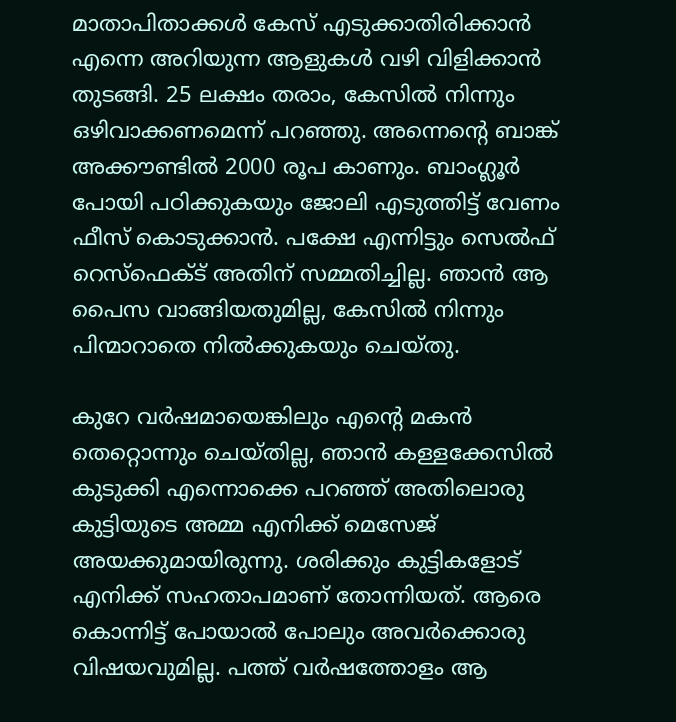മാതാപിതാക്കള്‍ കേസ് എടുക്കാതിരിക്കാന്‍ എന്നെ അറിയുന്ന ആളുകള്‍ വഴി വിളിക്കാന്‍ തുടങ്ങി. 25 ലക്ഷം തരാം, കേസില്‍ നിന്നും ഒഴിവാക്കണമെന്ന് പറഞ്ഞു. അന്നെന്റെ ബാങ്ക് അക്കൗണ്ടില്‍ 2000 രൂപ കാണും. ബാംഗ്ലൂര്‍ പോയി പഠിക്കുകയും ജോലി എടുത്തിട്ട് വേണം ഫീസ് കൊടുക്കാന്‍. പക്ഷേ എന്നിട്ടും സെല്‍ഫ് റെസ്‌ഫെക്ട് അതിന് സമ്മതിച്ചില്ല. ഞാന്‍ ആ പൈസ വാങ്ങിയതുമില്ല, കേസില്‍ നിന്നും പിന്മാറാതെ നില്‍ക്കുകയും ചെയ്തു.

കുറേ വര്‍ഷമായെങ്കിലും എന്റെ മകന്‍ തെറ്റൊന്നും ചെയ്തില്ല, ഞാന്‍ കള്ളക്കേസില്‍ കുടുക്കി എന്നൊക്കെ പറഞ്ഞ് അതിലൊരു കുട്ടിയുടെ അമ്മ എനിക്ക് മെസേജ് അയക്കുമായിരുന്നു. ശരിക്കും കുട്ടികളോട് എനിക്ക് സഹതാപമാണ് തോന്നിയത്. ആരെ കൊന്നിട്ട് പോയാല്‍ പോലും അവര്‍ക്കൊരു വിഷയവുമില്ല. പത്ത് വര്‍ഷത്തോളം ആ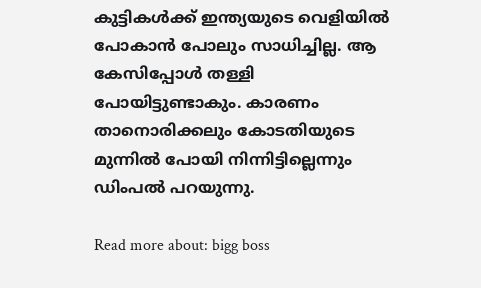കുട്ടികള്‍ക്ക് ഇന്ത്യയുടെ വെളിയില്‍ പോകാന്‍ പോലും സാധിച്ചില്ല. ആ കേസിപ്പോള്‍ തള്ളി പോയിട്ടുണ്ടാകും. കാരണം താനൊരിക്കലും കോടതിയുടെ മുന്നില്‍ പോയി നിന്നിട്ടില്ലെന്നും ഡിംപല്‍ പറയുന്നു.

Read more about: bigg boss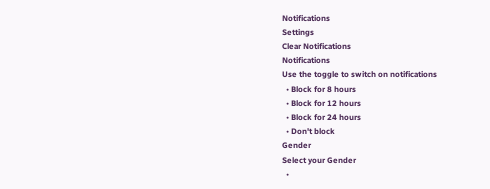Notifications
Settings
Clear Notifications
Notifications
Use the toggle to switch on notifications
  • Block for 8 hours
  • Block for 12 hours
  • Block for 24 hours
  • Don't block
Gender
Select your Gender
  •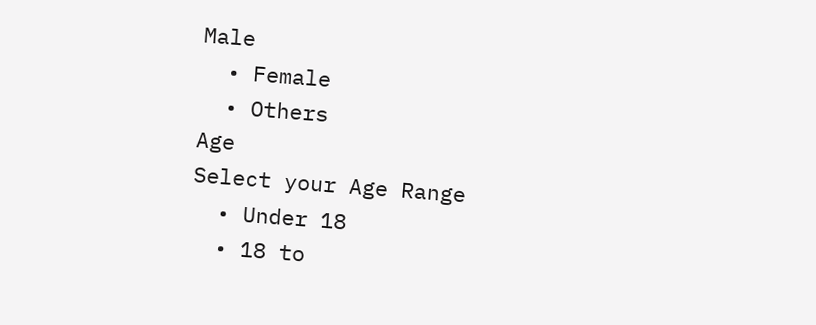Male
  • Female
  • Others
Age
Select your Age Range
  • Under 18
  • 18 to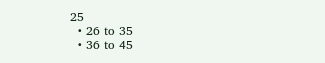25
  • 26 to 35
  • 36 to 45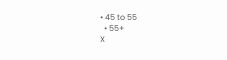• 45 to 55
  • 55+
X